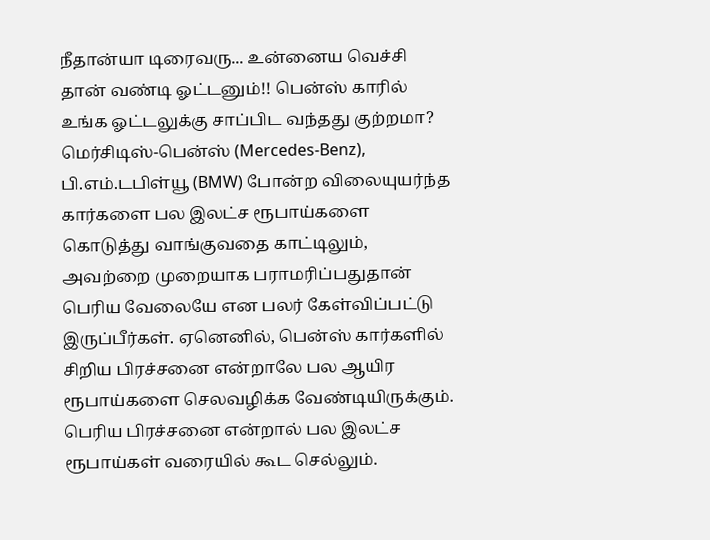நீதான்யா டிரைவரு... உன்னைய வெச்சி தான் வண்டி ஓட்டனும்!! பென்ஸ் காரில் உங்க ஓட்டலுக்கு சாப்பிட வந்தது குற்றமா?
மெர்சிடிஸ்-பென்ஸ் (Mercedes-Benz), பி.எம்.டபிள்யூ (BMW) போன்ற விலையுயர்ந்த கார்களை பல இலட்ச ரூபாய்களை கொடுத்து வாங்குவதை காட்டிலும், அவற்றை முறையாக பராமரிப்பதுதான் பெரிய வேலையே என பலர் கேள்விப்பட்டு இருப்பீர்கள். ஏனெனில், பென்ஸ் கார்களில் சிறிய பிரச்சனை என்றாலே பல ஆயிர ரூபாய்களை செலவழிக்க வேண்டியிருக்கும். பெரிய பிரச்சனை என்றால் பல இலட்ச ரூபாய்கள் வரையில் கூட செல்லும்.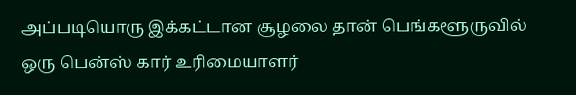அப்படியொரு இக்கட்டான சூழலை தான் பெங்களூருவில் ஒரு பென்ஸ் கார் உரிமையாளர்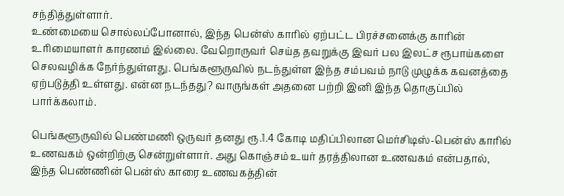சந்தித்துள்ளார்.
உண்மையை சொல்லப்போனால், இந்த பென்ஸ் காரில் ஏற்பட்ட பிரச்சனைக்கு காரின் உரிமையாளர் காரணம் இல்லை. வேறொருவர் செய்த தவறுக்கு இவர் பல இலட்ச ரூபாய்களை செலவழிக்க நேர்ந்துள்ளது. பெங்களூருவில் நடந்துள்ள இந்த சம்பவம் நாடு முழுக்க கவனத்தை ஏற்படுத்தி உள்ளது. என்ன நடந்தது? வாருங்கள் அதனை பற்றி இனி இந்த தொகுப்பில் பார்க்கலாம்.

பெங்களூருவில் பெண்மணி ஒருவர் தனது ரூ.1.4 கோடி மதிப்பிலான மெர்சிடிஸ்-பென்ஸ் காரில் உணவகம் ஒன்றிற்கு சென்றுள்ளார். அது கொஞ்சம் உயர் தரத்திலான உணவகம் என்பதால், இந்த பெண்ணின் பென்ஸ் காரை உணவகத்தின்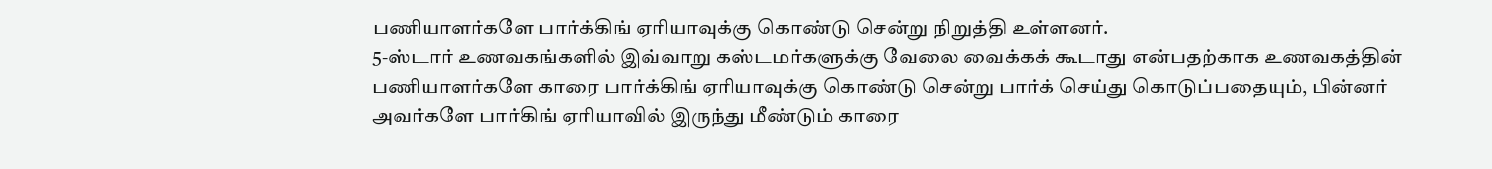பணியாளர்களே பார்க்கிங் ஏரியாவுக்கு கொண்டு சென்று நிறுத்தி உள்ளனர்.
5-ஸ்டார் உணவகங்களில் இவ்வாறு கஸ்டமர்களுக்கு வேலை வைக்கக் கூடாது என்பதற்காக உணவகத்தின் பணியாளர்களே காரை பார்க்கிங் ஏரியாவுக்கு கொண்டு சென்று பார்க் செய்து கொடுப்பதையும், பின்னர் அவர்களே பார்கிங் ஏரியாவில் இருந்து மீண்டும் காரை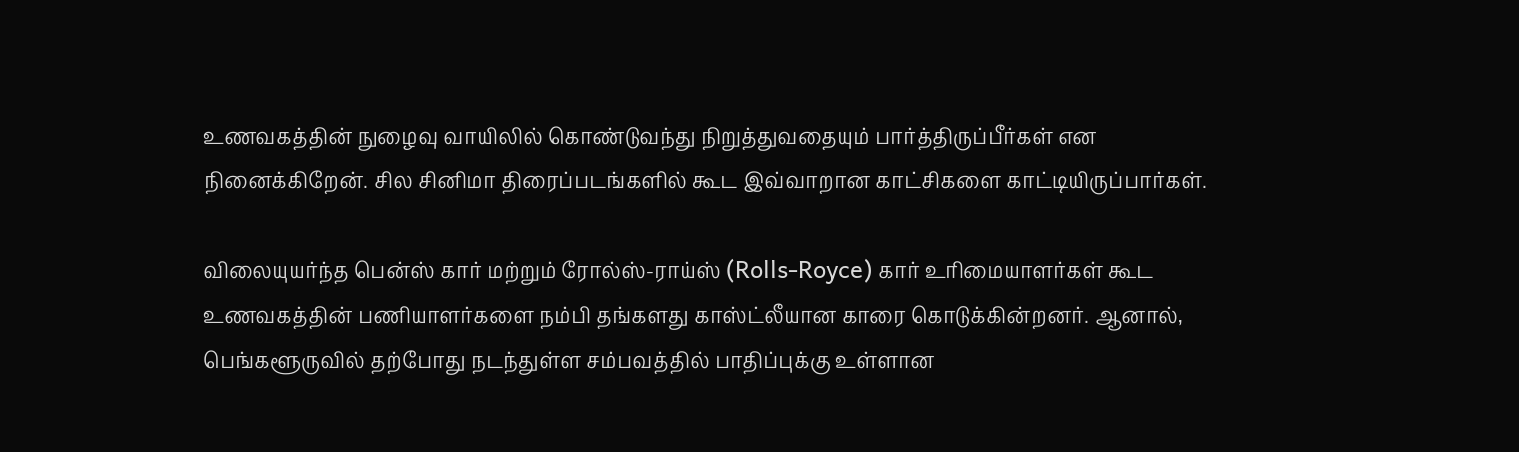உணவகத்தின் நுழைவு வாயிலில் கொண்டுவந்து நிறுத்துவதையும் பார்த்திருப்பீர்கள் என நினைக்கிறேன். சில சினிமா திரைப்படங்களில் கூட இவ்வாறான காட்சிகளை காட்டியிருப்பார்கள்.

விலையுயர்ந்த பென்ஸ் கார் மற்றும் ரோல்ஸ்-ராய்ஸ் (Rolls-Royce) கார் உரிமையாளர்கள் கூட உணவகத்தின் பணியாளர்களை நம்பி தங்களது காஸ்ட்லீயான காரை கொடுக்கின்றனர். ஆனால், பெங்களூருவில் தற்போது நடந்துள்ள சம்பவத்தில் பாதிப்புக்கு உள்ளான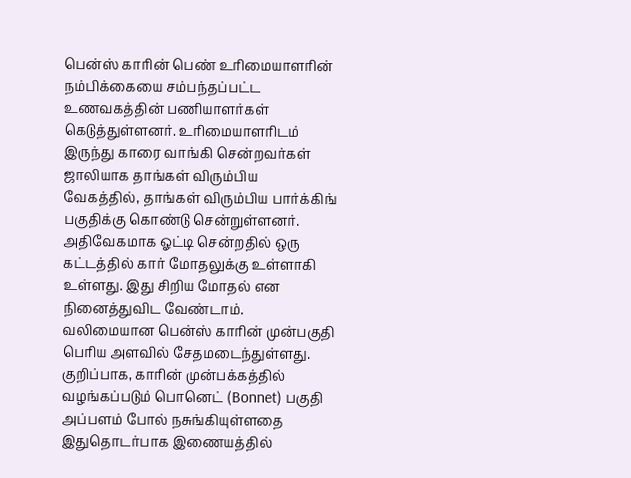பென்ஸ் காரின் பெண் உரிமையாளரின் நம்பிக்கையை சம்பந்தப்பட்ட உணவகத்தின் பணியாளர்கள் கெடுத்துள்ளனர். உரிமையாளரிடம் இருந்து காரை வாங்கி சென்றவர்கள் ஜாலியாக தாங்கள் விரும்பிய வேகத்தில், தாங்கள் விரும்பிய பார்க்கிங் பகுதிக்கு கொண்டு சென்றுள்ளனர்.
அதிவேகமாக ஓட்டி சென்றதில் ஒரு கட்டத்தில் கார் மோதலுக்கு உள்ளாகி உள்ளது. இது சிறிய மோதல் என நினைத்துவிட வேண்டாம். வலிமையான பென்ஸ் காரின் முன்பகுதி பெரிய அளவில் சேதமடைந்துள்ளது. குறிப்பாக, காரின் முன்பக்கத்தில் வழங்கப்படும் பொனெட் (Bonnet) பகுதி அப்பளம் போல் நசுங்கியுள்ளதை இதுதொடர்பாக இணையத்தில்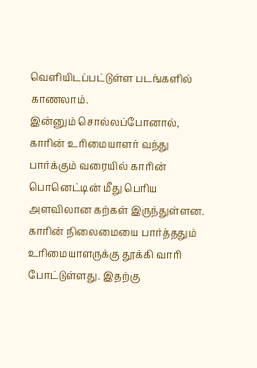வெளியிடப்பட்டுள்ள படங்களில் காணலாம்.
இன்னும் சொல்லப்போனால், காரின் உரிமையாளர் வந்து பார்க்கும் வரையில் காரின் பொனெட்டின் மீது பெரிய அளவிலான கற்கள் இருந்துள்ளன. காரின் நிலைமையை பார்த்ததும் உரிமையாளருக்கு தூக்கி வாரி போட்டுள்ளது. இதற்கு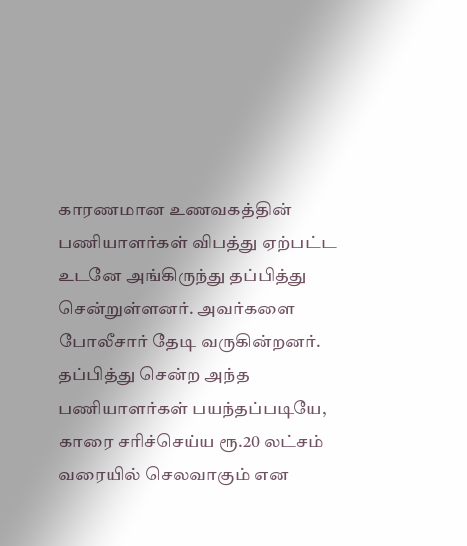காரணமான உணவகத்தின் பணியாளர்கள் விபத்து ஏற்பட்ட உடனே அங்கிருந்து தப்பித்து சென்றுள்ளனர். அவர்களை போலீசார் தேடி வருகின்றனர்.
தப்பித்து சென்ற அந்த பணியாளர்கள் பயந்தப்படியே, காரை சரிச்செய்ய ரூ.20 லட்சம் வரையில் செலவாகும் என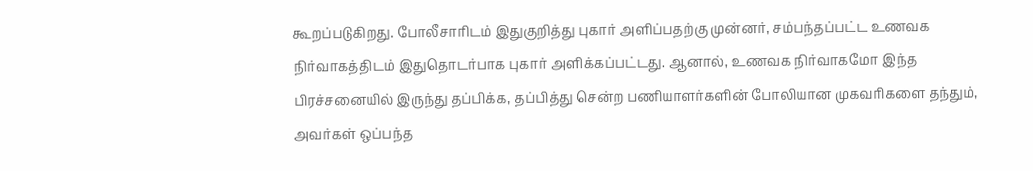கூறப்படுகிறது. போலீசாரிடம் இதுகுறித்து புகார் அளிப்பதற்கு முன்னர், சம்பந்தப்பட்ட உணவக நிர்வாகத்திடம் இதுதொடர்பாக புகார் அளிக்கப்பட்டது. ஆனால், உணவக நிர்வாகமோ இந்த பிரச்சனையில் இருந்து தப்பிக்க, தப்பித்து சென்ற பணியாளர்களின் போலியான முகவரிகளை தந்தும், அவர்கள் ஒப்பந்த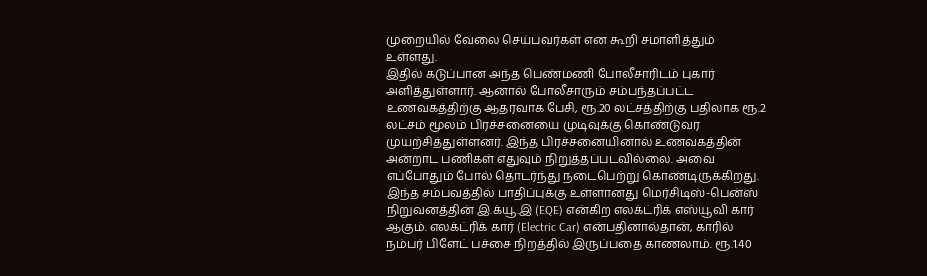முறையில் வேலை செய்பவர்கள் என கூறி சமாளித்தும் உள்ளது.
இதில் கடுப்பான அந்த பெண்மணி போலீசாரிடம் புகார் அளித்துள்ளார். ஆனால் போலீசாரும் சம்பந்தப்பட்ட உணவகத்திற்கு ஆதரவாக பேசி, ரூ.20 லட்சத்திற்கு பதிலாக ரூ.2 லட்சம் மூலம் பிரச்சனையை முடிவுக்கு கொண்டுவர முயற்சித்துள்ளனர். இந்த பிரச்சனையினால் உணவகத்தின் அன்றாட பணிகள் எதுவும் நிறுத்தப்படவில்லை. அவை எப்போதும் போல் தொடர்ந்து நடைபெற்று கொண்டிருக்கிறது.
இந்த சம்பவத்தில் பாதிப்புக்கு உள்ளானது மெர்சிடிஸ்-பென்ஸ் நிறுவனத்தின் இ.க்யூ.இ (EQE) என்கிற எலக்ட்ரிக் எஸ்யூவி கார் ஆகும். எலக்ட்ரிக் கார் (Electric Car) என்பதினால்தான், காரில் நம்பர் பிளேட் பச்சை நிறத்தில் இருப்பதை காணலாம். ரூ.1.40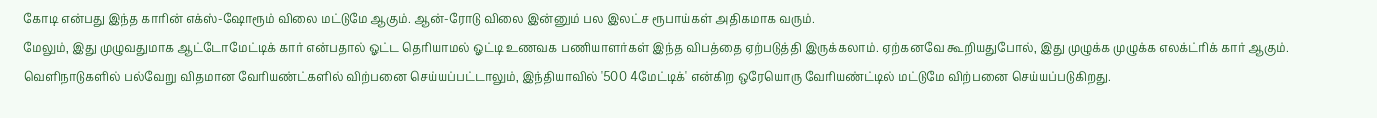கோடி என்பது இந்த காரின் எக்ஸ்-ஷோரூம் விலை மட்டுமே ஆகும். ஆன்-ரோடு விலை இன்னும் பல இலட்ச ரூபாய்கள் அதிகமாக வரும்.
மேலும், இது முழுவதுமாக ஆட்டோமேட்டிக் கார் என்பதால் ஓட்ட தெரியாமல் ஓட்டி உணவக பணியாளர்கள் இந்த விபத்தை ஏற்படுத்தி இருக்கலாம். ஏற்கனவே கூறியதுபோல், இது முழுக்க முழுக்க எலக்ட்ரிக் கார் ஆகும். வெளிநாடுகளில் பல்வேறு விதமான வேரியண்ட்களில் விற்பனை செய்யப்பட்டாலும், இந்தியாவில் '500 4மேட்டிக்' என்கிற ஒரேயொரு வேரியண்ட்டில் மட்டுமே விற்பனை செய்யப்படுகிறது.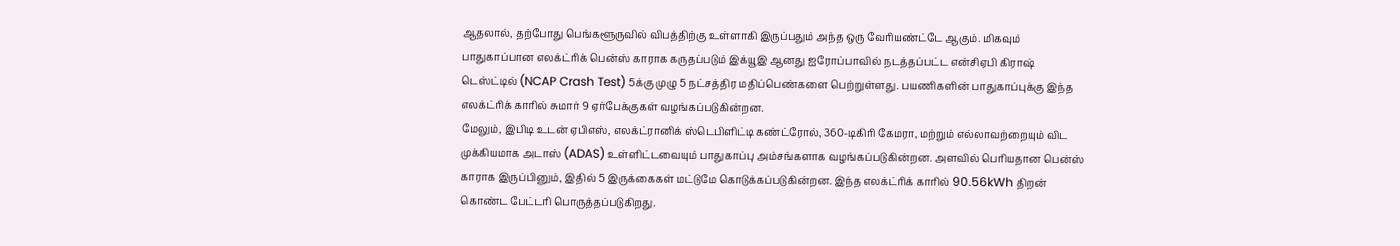ஆதலால், தற்போது பெங்களூருவில் விபத்திற்கு உள்ளாகி இருப்பதும் அந்த ஒரு வேரியண்ட்டே ஆகும். மிகவும் பாதுகாப்பான எலக்ட்ரிக் பென்ஸ் காராக கருதப்படும் இக்யூஇ ஆனது ஐரோப்பாவில் நடத்தப்பட்ட என்சிஏபி கிராஷ் டெஸ்ட்டில் (NCAP Crash Test) 5க்கு முழு 5 நட்சத்திர மதிப்பெண்களை பெற்றுள்ளது. பயணிகளின் பாதுகாப்புக்கு இந்த எலக்ட்ரிக் காரில் சுமார் 9 ஏர்பேக்குகள் வழங்கப்படுகின்றன.
மேலும், இபிடி உடன் ஏபிஎஸ், எலக்ட்ரானிக் ஸ்டெபிளிட்டி கண்ட்ரோல், 360-டிகிரி கேமரா, மற்றும் எல்லாவற்றையும் விட முக்கியமாக அடாஸ் (ADAS) உள்ளிட்டவையும் பாதுகாப்பு அம்சங்களாக வழங்கப்படுகின்றன. அளவில் பெரியதான பென்ஸ் காராக இருப்பினும், இதில் 5 இருக்கைகள் மட்டுமே கொடுக்கப்படுகின்றன. இந்த எலக்ட்ரிக் காரில் 90.56kWh திறன் கொண்ட பேட்டரி பொருத்தப்படுகிறது.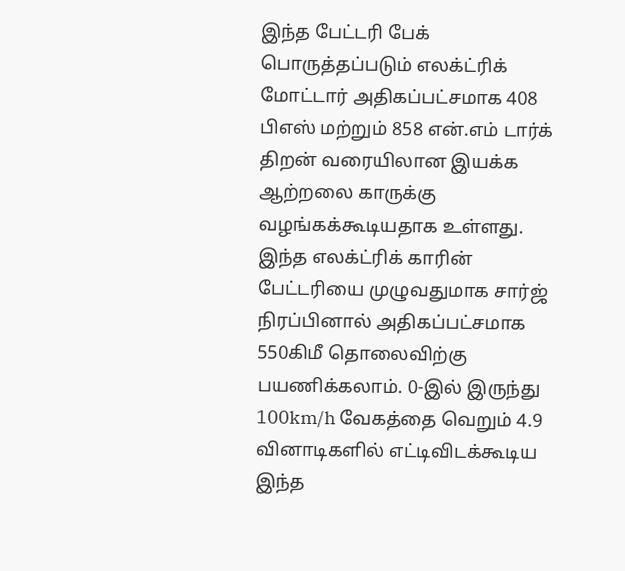இந்த பேட்டரி பேக் பொருத்தப்படும் எலக்ட்ரிக் மோட்டார் அதிகப்பட்சமாக 408 பிஎஸ் மற்றும் 858 என்.எம் டார்க் திறன் வரையிலான இயக்க ஆற்றலை காருக்கு வழங்கக்கூடியதாக உள்ளது. இந்த எலக்ட்ரிக் காரின் பேட்டரியை முழுவதுமாக சார்ஜ் நிரப்பினால் அதிகப்பட்சமாக 550கிமீ தொலைவிற்கு பயணிக்கலாம். 0-இல் இருந்து 100km/h வேகத்தை வெறும் 4.9 வினாடிகளில் எட்டிவிடக்கூடிய இந்த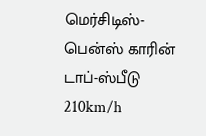மெர்சிடிஸ்-பென்ஸ் காரின் டாப்-ஸ்பீடு 210km/h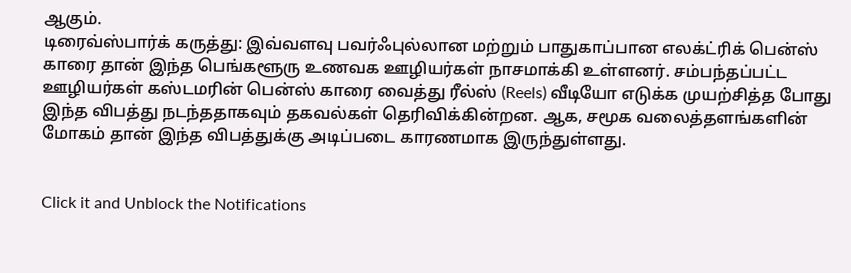ஆகும்.
டிரைவ்ஸ்பார்க் கருத்து: இவ்வளவு பவர்ஃபுல்லான மற்றும் பாதுகாப்பான எலக்ட்ரிக் பென்ஸ் காரை தான் இந்த பெங்களூரு உணவக ஊழியர்கள் நாசமாக்கி உள்ளனர். சம்பந்தப்பட்ட ஊழியர்கள் கஸ்டமரின் பென்ஸ் காரை வைத்து ரீல்ஸ் (Reels) வீடியோ எடுக்க முயற்சித்த போது இந்த விபத்து நடந்ததாகவும் தகவல்கள் தெரிவிக்கின்றன. ஆக, சமூக வலைத்தளங்களின் மோகம் தான் இந்த விபத்துக்கு அடிப்படை காரணமாக இருந்துள்ளது.


Click it and Unblock the Notifications